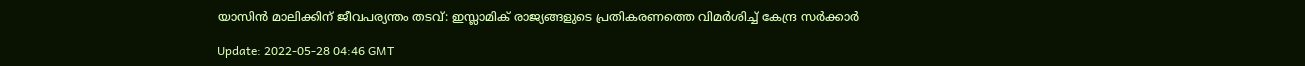യാസിന്‍ മാലിക്കിന് ജീവപര്യന്തം തടവ്: ഇസ്ലാമിക് രാജ്യങ്ങളുടെ പ്രതികരണത്തെ വിമര്‍ശിച്ച് കേന്ദ്ര സര്‍ക്കാര്‍

Update: 2022-05-28 04:46 GMT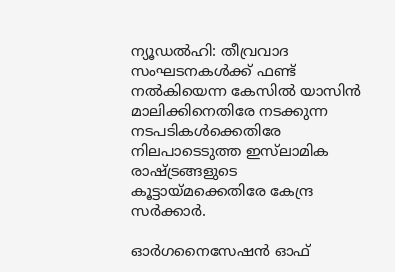ന്യൂഡല്‍ഹി: തീവ്രവാദ സംഘടനകള്‍ക്ക് ഫണ്ട് നല്‍കിയെന്ന കേസില്‍ യാസിന്‍ മാലിക്കിനെതിരേ നടക്കുന്ന നടപടികള്‍ക്കെതിരേ നിലപാടെടുത്ത ഇസ്‌ലാമിക രാഷ്ട്രങ്ങളുടെ കൂട്ടായ്മക്കെതിരേ കേന്ദ്ര സര്‍ക്കാര്‍.

ഓര്‍ഗനൈസേഷന്‍ ഓഫ്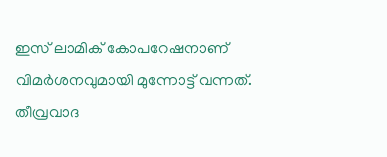ഇസ് ലാമിക് കോപറേഷനാണ് വിമര്‍ശനവുമായി മുന്നോട്ട് വന്നത്. തീവ്രവാദ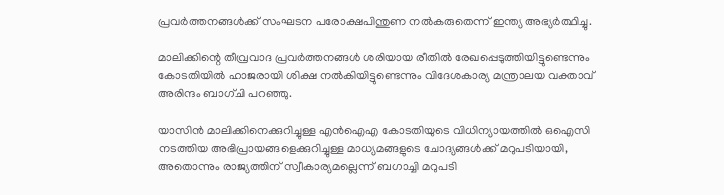പ്രവര്‍ത്തനങ്ങള്‍ക്ക് സംഘടന പരോക്ഷപിന്തുണ നല്‍കരുതെന്ന് ഇന്ത്യ അഭ്യര്‍ത്ഥിച്ചു.

മാലിക്കിന്റെ തീവ്രവാദ പ്രവര്‍ത്തനങ്ങള്‍ ശരിയായ രീതില്‍ രേഖപ്പെടുത്തിയിട്ടുണ്ടെന്നും കോടതിയില്‍ ഹാജരായി ശിക്ഷ നല്‍കിയിട്ടുണ്ടെന്നും വിദേശകാര്യ മന്ത്രാലയ വക്താവ് അരിന്ദം ബാഗ്ചി പറഞ്ഞു.

യാസിന്‍ മാലിക്കിനെക്കുറിച്ചുള്ള എന്‍ഐഎ കോടതിയുടെ വിധിന്യായത്തില്‍ ഒഐസി നടത്തിയ അഭിപ്രായങ്ങളെക്കുറിച്ചുള്ള മാധ്യമങ്ങളുടെ ചോദ്യങ്ങള്‍ക്ക് മറുപടിയായി, അതൊന്നും രാജ്യത്തിന് സ്വീകാര്യമല്ലെന്ന് ബഗാച്ചി മറുപടി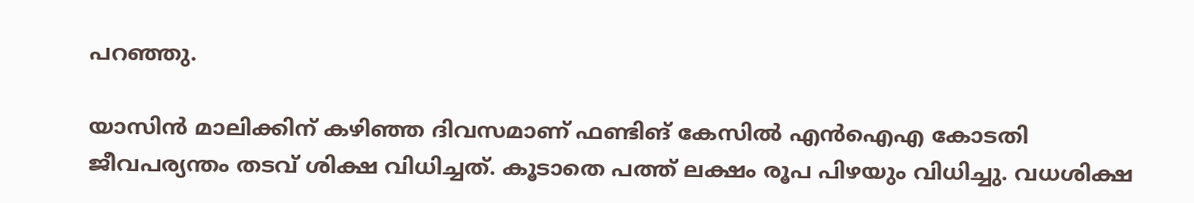പറഞ്ഞു.

യാസിന്‍ മാലിക്കിന് കഴിഞ്ഞ ദിവസമാണ് ഫണ്ടിങ് കേസില്‍ എന്‍ഐഎ കോടതി ജീവപര്യന്തം തടവ് ശിക്ഷ വിധിച്ചത്. കൂടാതെ പത്ത് ലക്ഷം രൂപ പിഴയും വിധിച്ചു. വധശിക്ഷ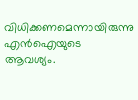വിധിക്കണമെന്നായിരുന്നു എന്‍ഐയുടെ ആവശ്യം.